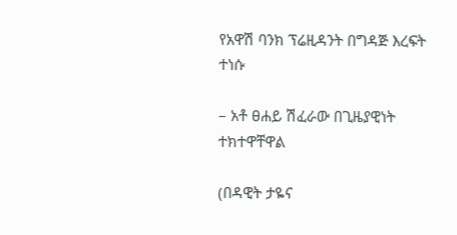የአዋሽ ባንክ ፕሬዚዳንት በግዳጅ እረፍት ተነሱ

– አቶ ፀሐይ ሽፈራው በጊዜያዊነት ተክተዋቸዋል

(በዳዊት ታዬና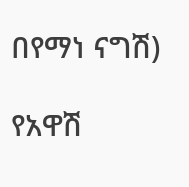በየማነ ናግሽ)

የአዋሽ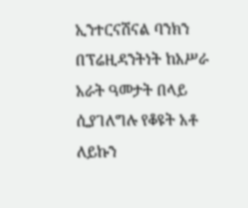ኢንተርናሽናል ባንክን በፕሬዚዳንትነት ከአሥራ አራት ዓመታት በላይ ሲያገለግሉ የቆዩት አቶ ለይኩን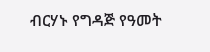ብርሃኑ የግዳጅ የዓመት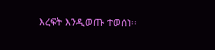እረፍት እንዲወጡ ተወሰነ፡፡